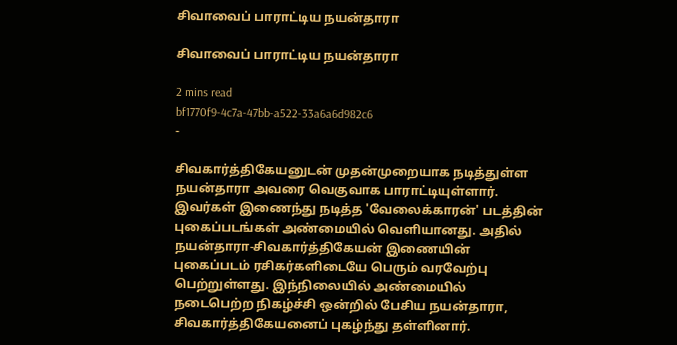சிவாவைப் பாராட்டிய நயன்தாரா

சிவாவைப் பாராட்டிய நயன்தாரா

2 mins read
bf1770f9-4c7a-47bb-a522-33a6a6d982c6
-

சிவகார்த்திகேயனுடன் முதன்முறையாக நடித்துள்ள நயன்தாரா அவரை வெகுவாக பாராட்டியுள்ளார். இவர்கள் இணைந்து நடித்த 'வேலைக்காரன்' படத்தின் புகைப்படங்கள் அண்மையில் வெளியானது. அதில் நயன்தாரா-சிவகார்த்திகேயன் இணையின் புகைப்படம் ரசிகர்களிடையே பெரும் வரவேற்பு பெற்றுள்ளது. இந்நிலையில் அண்மையில் நடைபெற்ற நிகழ்ச்சி ஒன்றில் பேசிய நயன்தாரா, சிவகார்த்திகேயனைப் புகழ்ந்து தள்ளினார்.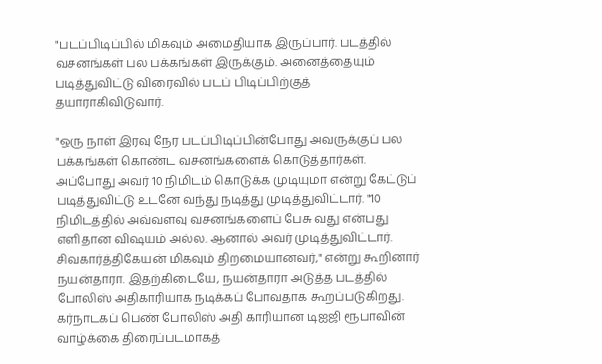"படப்பிடிப்பில் மிகவும் அமைதியாக இருப்பார். படத்தில் வசனங்கள் பல பக்கங்கள் இருக்கும். அனைத்தையும் படித்துவிட்டு விரைவில் படப் பிடிப்பிற்குத் தயாராகிவிடுவார்.

"ஒரு நாள் இரவு நேர படப்பிடிப்பின்போது அவருக்குப் பல பக்கங்கள் கொண்ட வசனங்களைக் கொடுத்தார்கள். அப்போது அவர் 10 நிமிடம் கொடுக்க முடியுமா என்று கேட்டுப் படித்துவிட்டு உடனே வந்து நடித்து முடித்துவிட்டார். "10 நிமிடத்தில் அவ்வளவு வசனங்களைப் பேசு வது என்பது எளிதான விஷயம் அல்ல. ஆனால் அவர் முடித்துவிட்டார். சிவகார்த்திகேயன் மிகவும் திறமையானவர்," என்று கூறினார் நயன்தாரா. இதற்கிடையே, நயன்தாரா அடுத்த படத்தில் போலிஸ் அதிகாரியாக நடிக்கப் போவதாக கூறப்படுகிறது. கர்நாடகப் பெண் போலிஸ் அதி காரியான டிஐஜி ரூபாவின் வாழ்க்கை திரைப்படமாகத்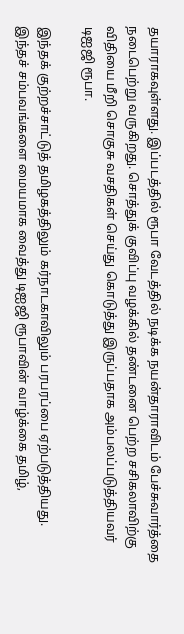தயாராகவுள்ளது. இப்படத்தில் ரூபா வேடத்தில் நடிக்க நயன்தாராவிடம் பேச்சுவார்த்தை நடைபெற்று வருகிறது. சொத்துக் குவிப்பு வழக்கில் தண்டனை பெற்ற சசிகலாவிற்கு விதியை மீறி சொகுசு வசதிகள் செய்து கொடுத்து இருப்பதாக அம்பலப்படுத்தியவர் டிஐஜி ரூபா.

இந்தக் குற்றச்சாட்டுத் தமிழகத்திலும் கர்நாடகாவிலும் பரபரப்பை ஏற்படுத்தியது. இந்தச் சம்பவங்களை மையமாக வைத்து டிஐஜி ரூபாவின் வாழ்க்கை தமிழ்,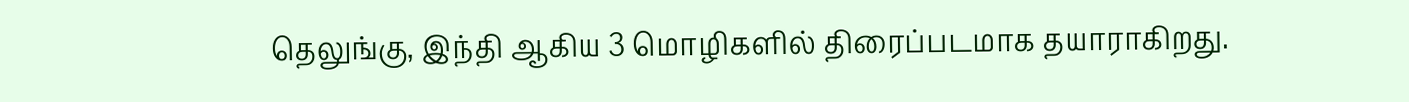தெலுங்கு, இந்தி ஆகிய 3 மொழிகளில் திரைப்படமாக தயாராகிறது.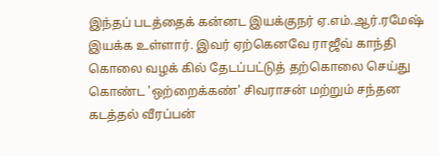இந்தப் படத்தைக் கன்னட இயக்குநர் ஏ.எம்.ஆர்.ரமேஷ் இயக்க உள்ளார். இவர் ஏற்கெனவே ராஜீவ் காந்தி கொலை வழக் கில் தேடப்பட்டுத் தற்கொலை செய்து கொண்ட 'ஒற்றைக்கண்' சிவராசன் மற்றும் சந்தன கடத்தல் வீரப்பன்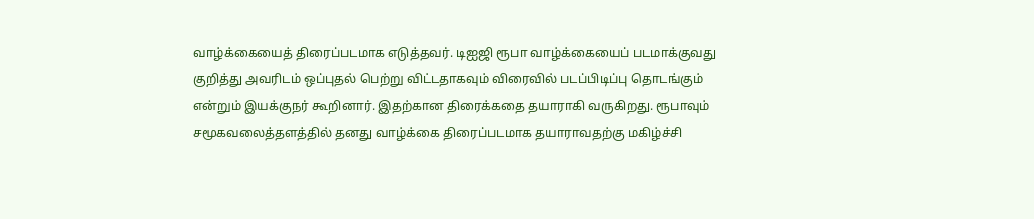வாழ்க்கையைத் திரைப்படமாக எடுத்தவர். டிஐஜி ரூபா வாழ்க்கையைப் படமாக்குவது குறித்து அவரிடம் ஒப்புதல் பெற்று விட்டதாகவும் விரைவில் படப்பிடிப்பு தொடங்கும் என்றும் இயக்குநர் கூறினார். இதற்கான திரைக்கதை தயாராகி வருகிறது. ரூபாவும் சமூகவலைத்தளத்தில் தனது வாழ்க்கை திரைப்படமாக தயாராவதற்கு மகிழ்ச்சி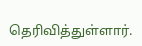தெரிவித்துள்ளார்.